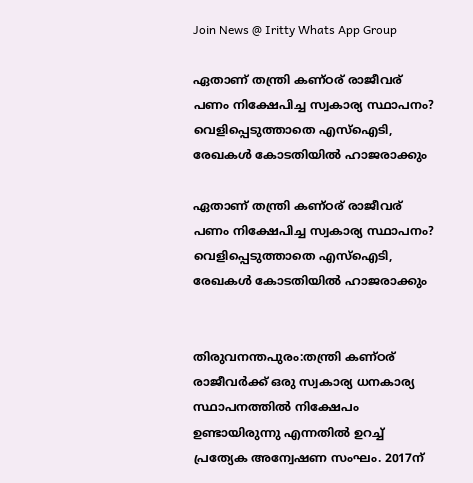Join News @ Iritty Whats App Group

ഏതാണ് തന്ത്രി കണ്ഠര് രാജീവര് പണം നിക്ഷേപിച്ച സ്വകാര്യ സ്ഥാപനം? വെളിപ്പെടുത്താതെ എസ്ഐടി, രേഖകൾ കോടതിയിൽ ഹാജരാക്കും

ഏതാണ് തന്ത്രി കണ്ഠര് രാജീവര് പണം നിക്ഷേപിച്ച സ്വകാര്യ സ്ഥാപനം? വെളിപ്പെടുത്താതെ എസ്ഐടി, രേഖകൾ കോടതിയിൽ ഹാജരാക്കും


തിരുവനന്തപുരം:തന്ത്രി കണ്ഠര് രാജീവർക്ക് ഒരു സ്വകാര്യ ധനകാര്യ സ്ഥാപനത്തിൽ നിക്ഷേപം ഉണ്ടായിരുന്നു എന്നതിൽ ഉറച്ച് പ്രത്യേക അന്വേഷണ സംഘം. 2017ന്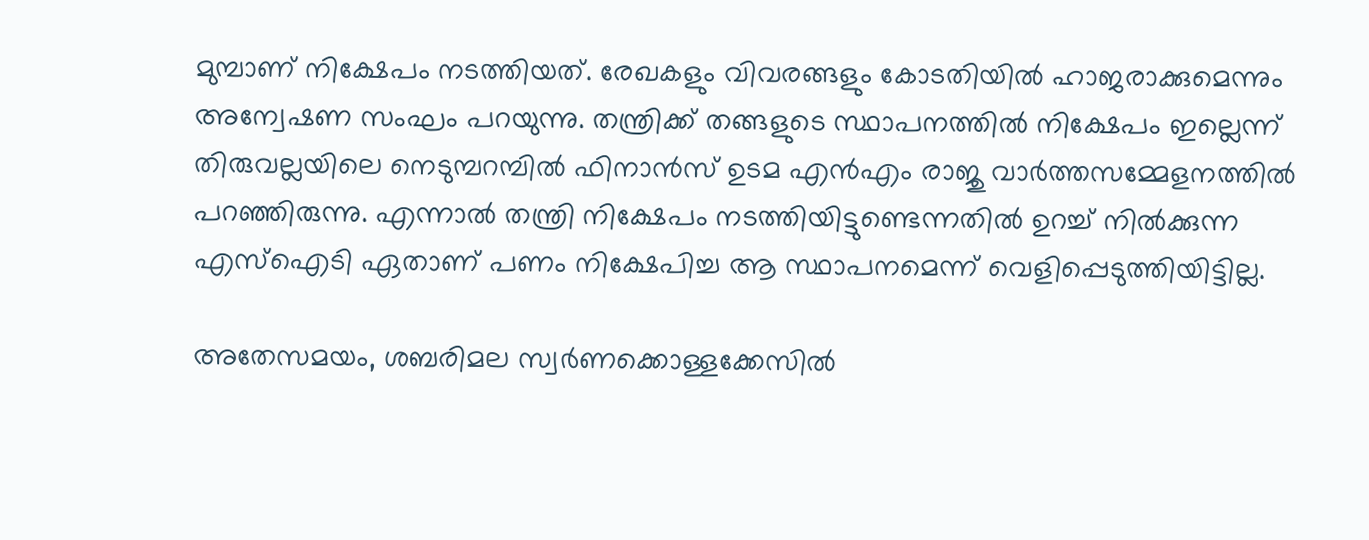മുമ്പാണ് നിക്ഷേപം നടത്തിയത്. രേഖകളും വിവരങ്ങളും കോടതിയിൽ ഹാജരാക്കുമെന്നും അന്വേഷണ സംഘം പറയുന്നു. തന്ത്രിക്ക് തങ്ങളുടെ സ്ഥാപനത്തിൽ നിക്ഷേപം ഇല്ലെന്ന് തിരുവല്ലയിലെ നെടുമ്പറമ്പിൽ ഫിനാൻസ് ഉടമ എൻഎം രാജു വാർത്തസമ്മേളനത്തിൽ പറഞ്ഞിരുന്നു. എന്നാൽ തന്ത്രി നിക്ഷേപം നടത്തിയിട്ടുണ്ടെന്നതിൽ ഉറച്ച് നിൽക്കുന്ന എസ്ഐടി ഏതാണ് പണം നിക്ഷേപിച്ച ആ സ്ഥാപനമെന്ന് വെളിപ്പെടുത്തിയിട്ടില്ല.

അതേസമയം, ശബരിമല സ്വർണക്കൊള്ളക്കേസില്‍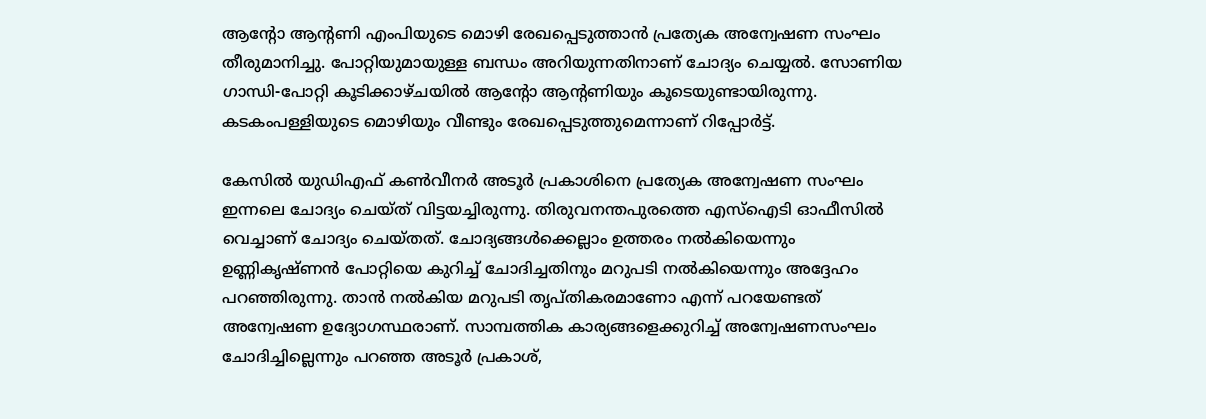ആന്‍റോ ആന്‍റണി എംപിയുടെ മൊഴി രേഖപ്പെടുത്താൻ പ്രത്യേക അന്വേഷണ സംഘം തീരുമാനിച്ചു. പോറ്റിയുമായുള്ള ബന്ധം അറിയുന്നതിനാണ് ചോദ്യം ചെയ്യൽ. സോണിയ ഗാന്ധി-പോറ്റി കൂടിക്കാഴ്ചയിൽ ആന്‍റോ ആന്‍റണിയും കൂടെയുണ്ടായിരുന്നു. കടകംപള്ളിയുടെ മൊഴിയും വീണ്ടും രേഖപ്പെടുത്തുമെന്നാണ് റിപ്പോർട്ട്.

കേസില്‍ യുഡിഎഫ് കൺവീനർ അടൂർ പ്രകാശിനെ പ്രത്യേക അന്വേഷണ സംഘം ഇന്നലെ ചോദ്യം ചെയ്ത് വിട്ടയച്ചിരുന്നു. തിരുവനന്തപുരത്തെ എസ്ഐടി ഓഫീസില്‍ വെച്ചാണ് ചോദ്യം ചെയ്തത്. ചോദ്യങ്ങൾക്കെല്ലാം ഉത്തരം നല്‍കിയെന്നും ഉണ്ണികൃഷ്ണൻ പോറ്റിയെ കുറിച്ച് ചോദിച്ചതിനും മറുപടി നല്‍കിയെന്നും അദ്ദേഹം പറഞ്ഞിരുന്നു. താൻ നൽകിയ മറുപടി തൃപ്തികരമാണോ എന്ന് പറയേണ്ടത് അന്വേഷണ ഉദ്യോഗസ്ഥരാണ്. സാമ്പത്തിക കാര്യങ്ങളെക്കുറിച്ച് അന്വേഷണസംഘം ചോദിച്ചില്ലെന്നും പറഞ്ഞ അടൂർ പ്രകാശ്,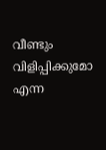വീണ്ടും വിളിപ്പിക്കുമോ എന്ന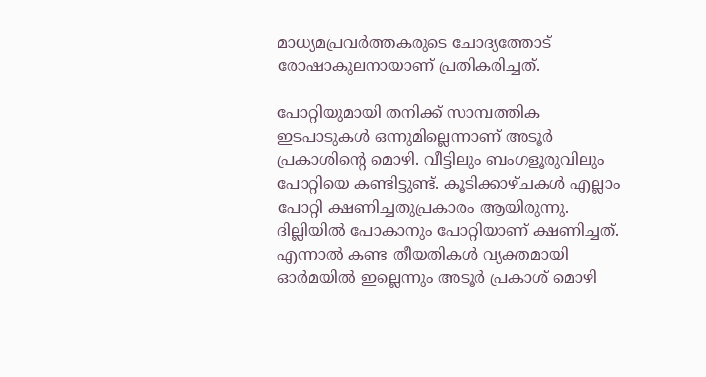മാധ്യമപ്രവർത്തകരുടെ ചോദ്യത്തോട് രോഷാകുലനായാണ് പ്രതികരിച്ചത്.

പോറ്റിയുമായി തനിക്ക് സാമ്പത്തിക ഇടപാടുകൾ ഒന്നുമില്ലെന്നാണ് അടൂർ പ്രകാശിൻ്റെ മൊഴി. വീട്ടിലും ബംഗളൂരുവിലും പോറ്റിയെ കണ്ടിട്ടുണ്ട്. കൂടിക്കാഴ്ചകൾ എല്ലാം പോറ്റി ക്ഷണിച്ചതുപ്രകാരം ആയിരുന്നു. ദില്ലിയിൽ പോകാനും പോറ്റിയാണ് ക്ഷണിച്ചത്. എന്നാൽ കണ്ട തീയതികൾ വ്യക്തമായി ഓർമയിൽ ഇല്ലെന്നും അടൂർ പ്രകാശ് മൊഴി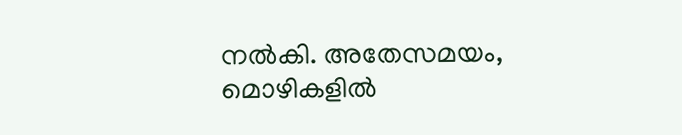നൽകി. അതേസമയം, മൊഴികളിൽ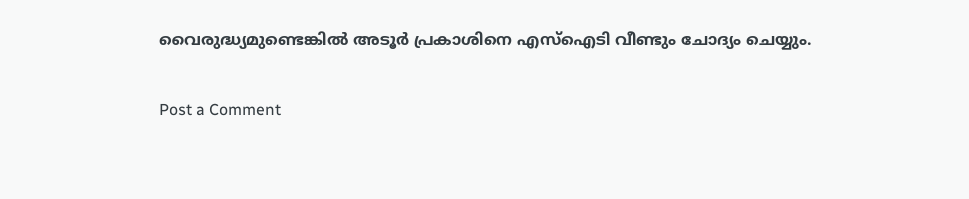വൈരുദ്ധ്യമുണ്ടെങ്കിൽ അടൂർ പ്രകാശിനെ എസ്ഐടി വീണ്ടും ചോദ്യം ചെയ്യും.

Post a Comment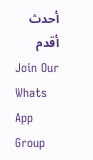أحدث أقدم
Join Our Whats App Group